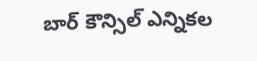బార్ కౌన్సిల్ ఎన్నికల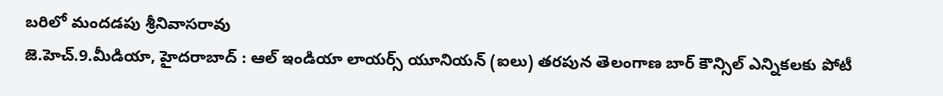బరిలో మందడపు శ్రీనివాసరావు
జె.హెచ్.9.మీడియా, హైదరాబాద్ : ఆల్ ఇండియా లాయర్స్ యూనియన్ (ఐలు) తరపున తెలంగాణ బార్ కౌన్సిల్ ఎన్నికలకు పోటీ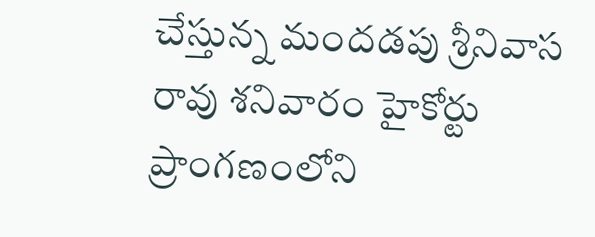చేస్తున్న మందడపు శ్రీనివాస రావు శనివారం హైకోర్టు ప్రాంగణంలోని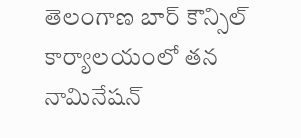తెలంగాణ బార్ కౌన్సిల్ కార్యాలయంలో తన నామినేషన్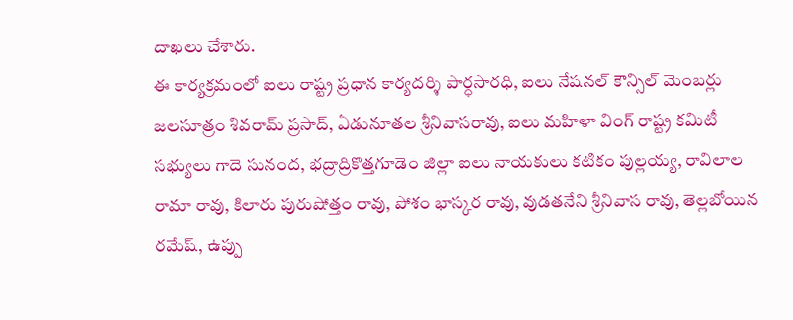దాఖలు చేశారు.
ఈ కార్యక్రమంలో ఐలు రాష్ట్ర ప్రధాన కార్యదర్శి పార్ధసారధి, ఐలు నేషనల్ కౌన్సిల్ మెంబర్లు జలసూత్రం శివరామ్ ప్రసాద్, ఏడునూతల శ్రీనివాసరావు, ఐలు మహిళా వింగ్ రాష్ట్ర కమిటీ సభ్యులు గాదె సునంద, భద్రాద్రికొత్తగూడెం జిల్లా ఐలు నాయకులు కటికం పుల్లయ్య, రావిలాల రామా రావు, కిలారు పురుషోత్తం రావు, పోశం భాస్కర రావు, వుడతనేని శ్రీనివాస రావు, తెల్లబోయిన రమేష్, ఉప్పు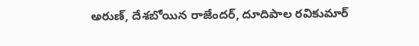అరుణ్, దేశబోయిన రాజేందర్, దూదిపాల రవికుమార్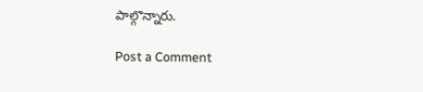పాల్గొన్నారు.

Post a Comment